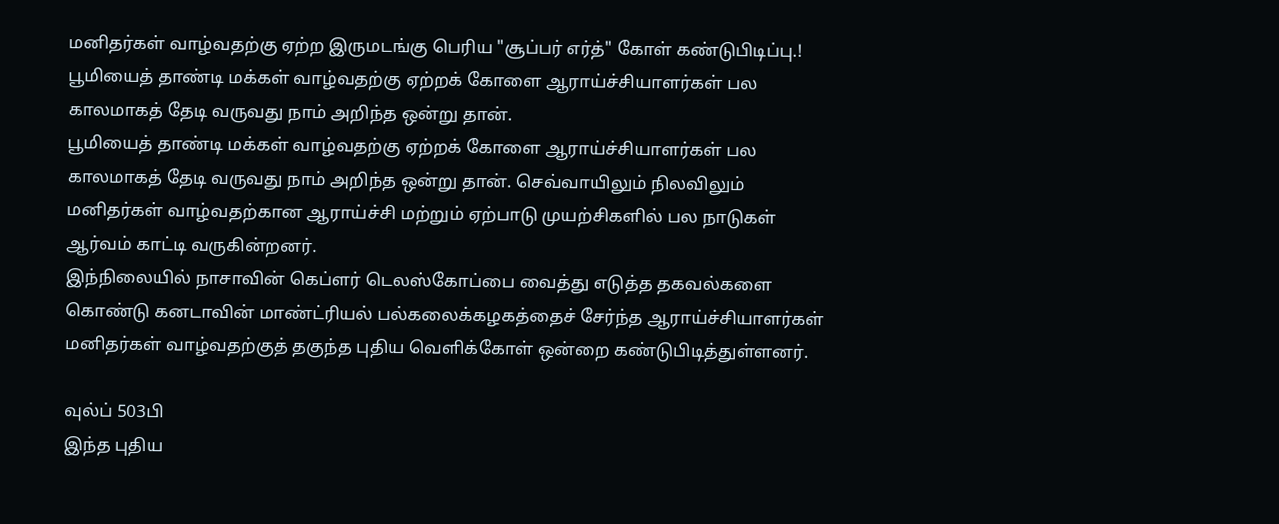மனிதர்கள் வாழ்வதற்கு ஏற்ற இருமடங்கு பெரிய "சூப்பர் எர்த்" கோள் கண்டுபிடிப்பு.!
பூமியைத் தாண்டி மக்கள் வாழ்வதற்கு ஏற்றக் கோளை ஆராய்ச்சியாளர்கள் பல காலமாகத் தேடி வருவது நாம் அறிந்த ஒன்று தான்.
பூமியைத் தாண்டி மக்கள் வாழ்வதற்கு ஏற்றக் கோளை ஆராய்ச்சியாளர்கள் பல காலமாகத் தேடி வருவது நாம் அறிந்த ஒன்று தான். செவ்வாயிலும் நிலவிலும் மனிதர்கள் வாழ்வதற்கான ஆராய்ச்சி மற்றும் ஏற்பாடு முயற்சிகளில் பல நாடுகள் ஆர்வம் காட்டி வருகின்றனர்.
இந்நிலையில் நாசாவின் கெப்ளர் டெலஸ்கோப்பை வைத்து எடுத்த தகவல்களை கொண்டு கனடாவின் மாண்ட்ரியல் பல்கலைக்கழகத்தைச் சேர்ந்த ஆராய்ச்சியாளர்கள் மனிதர்கள் வாழ்வதற்குத் தகுந்த புதிய வெளிக்கோள் ஒன்றை கண்டுபிடித்துள்ளனர்.

வுல்ப் 503பி
இந்த புதிய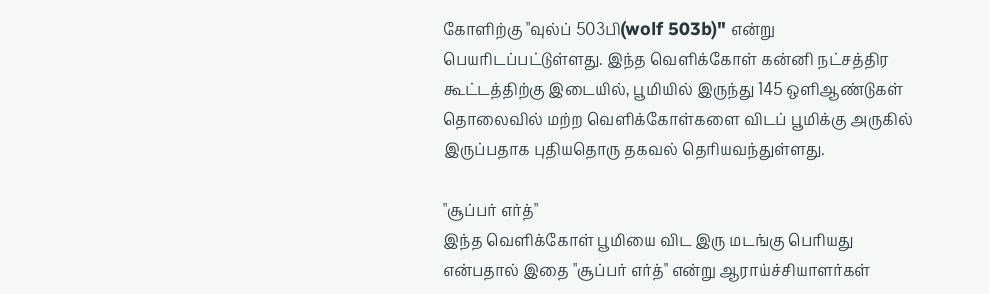கோளிற்கு "வுல்ப் 503பி(wolf 503b)" என்று பெயரிடப்பட்டுள்ளது. இந்த வெளிக்கோள் கன்னி நட்சத்திர கூட்டத்திற்கு இடையில், பூமியில் இருந்து 145 ஒளிஆண்டுகள் தொலைவில் மற்ற வெளிக்கோள்களை விடப் பூமிக்கு அருகில் இருப்பதாக புதியதொரு தகவல் தெரியவந்துள்ளது.

"சூப்பர் எர்த்"
இந்த வெளிக்கோள் பூமியை விட இரு மடங்கு பெரியது என்பதால் இதை "சூப்பர் எர்த்" என்று ஆராய்ச்சியாளர்கள்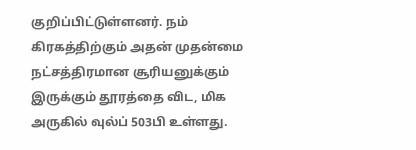குறிப்பிட்டுள்ளனர். நம் கிரகத்திற்கும் அதன் முதன்மை நட்சத்திரமான சூரியனுக்கும் இருக்கும் தூரத்தை விட, மிக அருகில் வுல்ப் 503பி உள்ளது.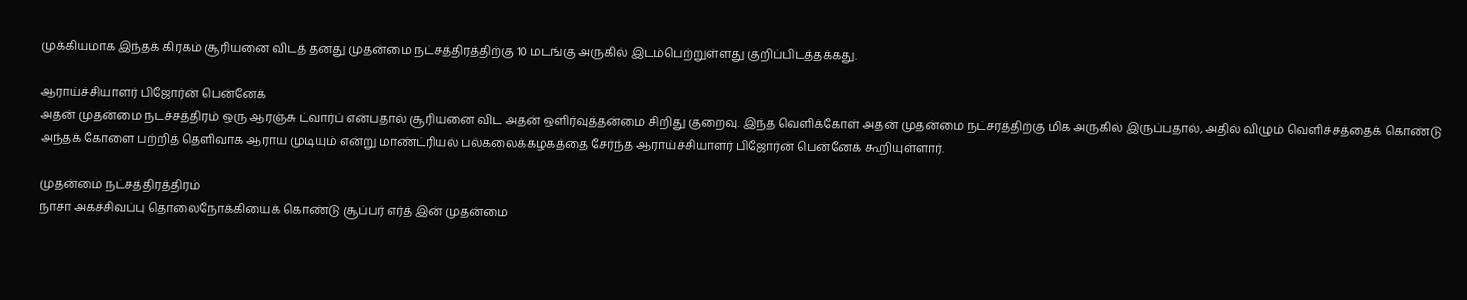முக்கியமாக இந்தக் கிரகம் சூரியனை விடத் தனது முதன்மை நட்சத்திரத்திற்கு 10 மடங்கு அருகில் இடம்பெற்றுள்ளது குறிப்பிடத்தக்கது.

ஆராய்ச்சியாளர் பிஜோர்ன் பென்னேக்
அதன் முதன்மை நடச்சத்திரம் ஒரு ஆரஞ்சு ட்வார்ப் என்பதால் சூரியனை விட அதன் ஒளிர்வுத்தன்மை சிறிது குறைவு. இந்த வெளிக்கோள் அதன் முதன்மை நட்சரத்திற்கு மிக அருகில் இருப்பதால், அதில் விழும் வெளிச்சத்தைக் கொண்டு அந்தக் கோளை பற்றித் தெளிவாக ஆராய முடியும் என்று மாண்ட்ரியல் பல்கலைக்கழகத்தை சேர்ந்த ஆராய்ச்சியாளர் பிஜோர்ன் பென்னேக் கூறியுள்ளார்.

முதன்மை நட்சத்திரத்திரம்
நாசா அகச்சிவப்பு தொலைநோக்கியைக் கொண்டு சூப்பர் எர்த் இன் முதன்மை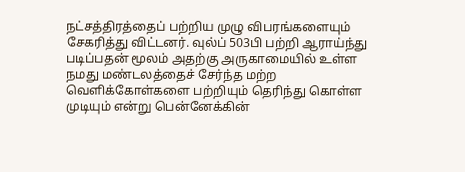நட்சத்திரத்தைப் பற்றிய முழு விபரங்களையும் சேகரித்து விட்டனர். வுல்ப் 503பி பற்றி ஆராய்ந்து படிப்பதன் மூலம் அதற்கு அருகாமையில் உள்ள நமது மண்டலத்தைச் சேர்ந்த மற்ற வெளிக்கோள்களை பற்றியும் தெரிந்து கொள்ள முடியும் என்று பென்னேக்கின்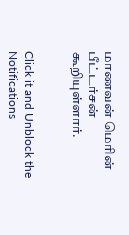மாணவன் மெரின் பீட்டர்சன் கூறியுள்ளார்.


Click it and Unblock the Notifications